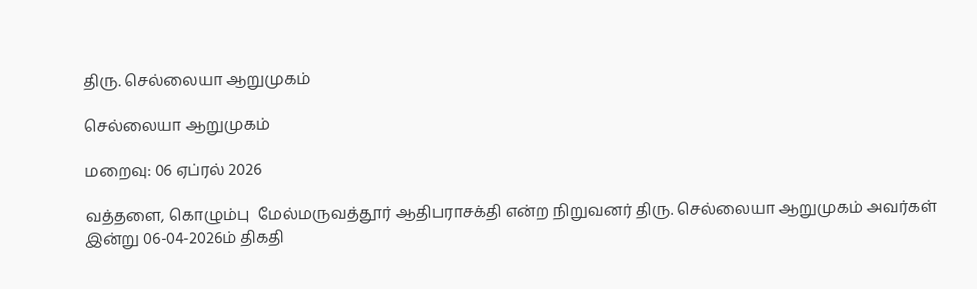திரு. செல்லையா ஆறுமுகம்

செல்லையா ஆறுமுகம்

மறைவு: 06 ஏப்ரல் 2026

வத்தளை, கொழும்பு  மேல்மருவத்தூர் ஆதிபராசக்தி என்ற நிறுவனர் திரு. செல்லையா ஆறுமுகம் அவர்கள் இன்று 06-04-2026ம் திகதி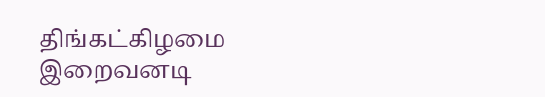திங்கட்கிழமை இறைவனடி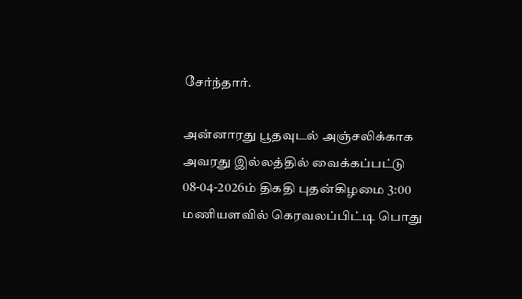சேர்ந்தார்.

அன்னாரது பூதவுடல் அஞ்சலிக்காக அவரது இல்லத்தில் வைக்கப்பட்டு 08-04-2026ம் திகதி புதன்கிழமை 3:00 மணியளவில் கெரவலப்பிட்டி பொது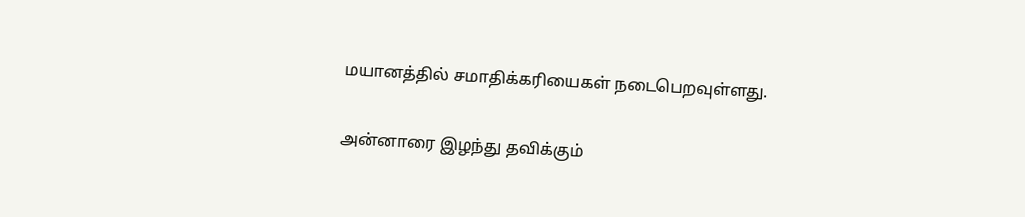மயானத்தில் சமாதிக்கரியைகள் நடைபெறவுள்ளது.

அன்னாரை இழந்து தவிக்கும்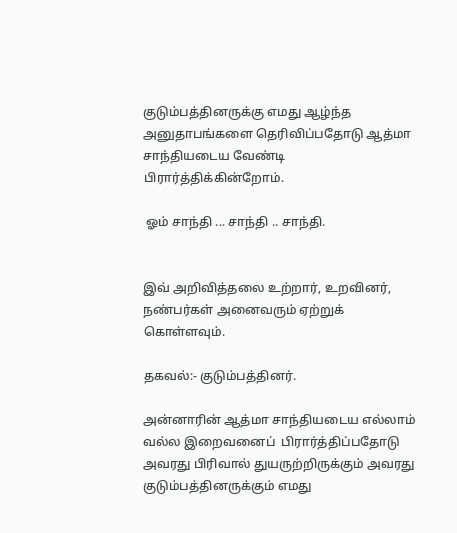குடும்பத்தினருக்கு எமது ஆழ்ந்த அனுதாபங்களை தெரிவிப்பதோடு ஆத்மா சாந்தியடைய வேண்டி பிரார்த்திக்கின்றோம்.

 ஓம் சாந்தி ... சாந்தி .. சாந்தி.


இவ் அறிவித்தலை உற்றார், உறவினர், நண்பர்கள் அனைவரும் ஏற்றுக் கொள்ளவும்.

தகவல்:- குடும்பத்தினர்.

அன்னாரின் ஆத்மா சாந்தியடைய எல்லாம் வல்ல இறைவனைப்  பிரார்த்திப்பதோடு அவரது பிரிவால் துயருற்றிருக்கும் அவரது குடும்பத்தினருக்கும் எமது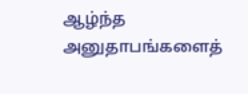ஆழ்ந்த அனுதாபங்களைத்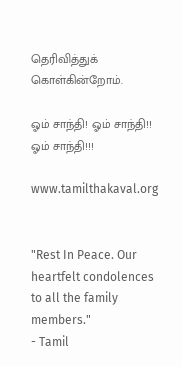தெரிவித்துக் கொள்கின்றோம்.

ஓம் சாந்தி! ஓம் சாந்தி!! ஓம் சாந்தி!!!

www.tamilthakaval.org


"Rest In Peace. Our heartfelt condolences to all the family members."
- Tamil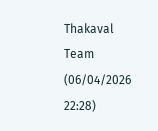Thakaval Team (06/04/2026 22:28)